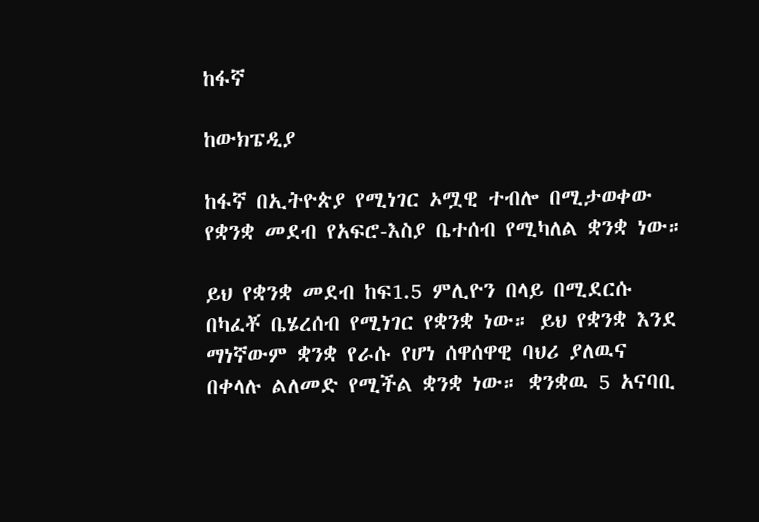ከፋኛ

ከውክፔዲያ

ከፋኛ በኢትዮጵያ የሚነገር ኦሟዊ ተብሎ በሚታወቀው የቋንቋ መደብ የአፍሮ-እስያ ቤተሰብ የሚካለል ቋንቋ ነው።

ይህ የቋንቋ መደብ ከፍ1.5 ምሊዮን በላይ በሚደርሱ በካፈቾ ቤሄረሰብ የሚነገር የቋንቋ ነው። ይህ የቋንቋ እንደ ማነኛውም ቋንቋ የራሱ የሆነ ሰዋሰዋዊ ባህሪ ያለዉና በቀላሉ ልለመድ የሚችል ቋንቋ ነው። ቋንቋዉ 5 አናባቢ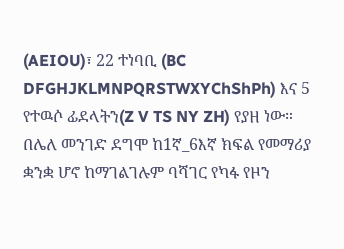(AEIOU)፣ 22 ተነባቢ (BC DFGHJKLMNPQRSTWXYChShPh) እና 5 የተዉሶ ፊደላትን(Z V TS NY ZH) የያዘ ነው። በሌለ መንገድ ደግሞ ከ1ኛ_6እኛ ክፍል የመማሪያ ቋንቋ ሆኖ ከማገልገሉም ባሻገር የካፋ የዞን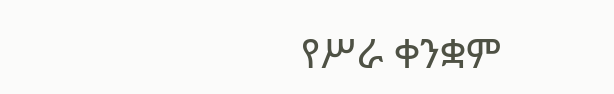የሥራ ቀንቋም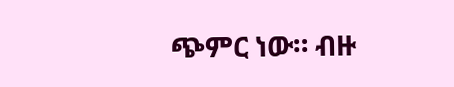ጭምር ነው። ብዙ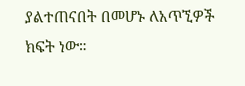ያልተጠናበት በመሆኑ ለአጥኚዎች ክፍት ነው።